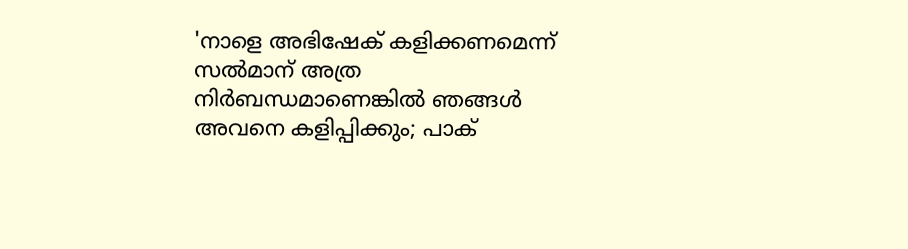'നാളെ അഭിഷേക് കളിക്കണമെന്ന് സല്‍മാന് അത്ര നിര്‍ബന്ധമാണെങ്കില്‍ ഞങ്ങള്‍ അവനെ കളിപ്പിക്കും; പാക്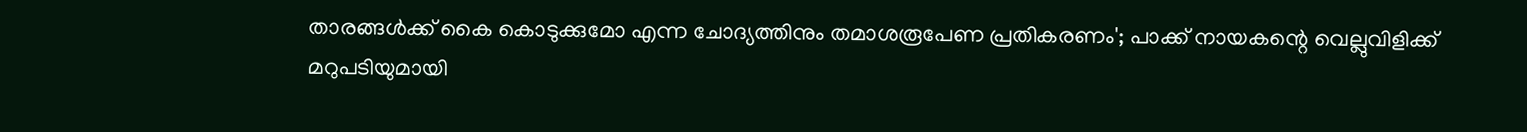താരങ്ങള്‍ക്ക് കൈ കൊടുക്കുമോ എന്ന ചോദ്യത്തിനും തമാശരൂപേണ പ്രതികരണം'; പാക്ക് നായകന്റെ വെല്ലുവിളിക്ക് മറുപടിയുമായി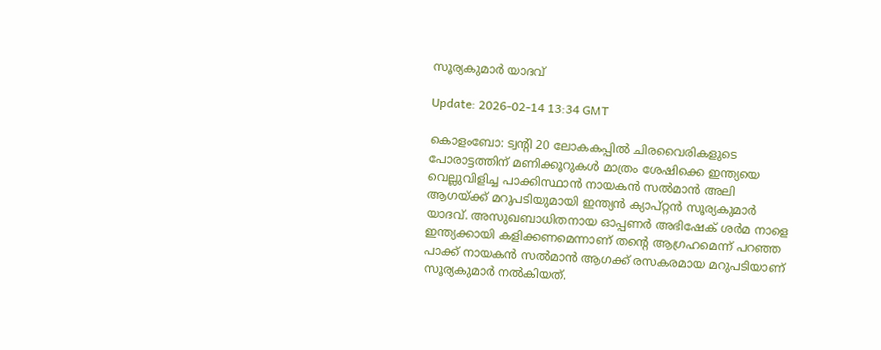സൂര്യകുമാര്‍ യാദവ്

Update: 2026-02-14 13:34 GMT

കൊളംബോ: ട്വന്റി 20 ലോകകപ്പില്‍ ചിരവൈരികളുടെ പോരാട്ടത്തിന് മണിക്കൂറുകള്‍ മാത്രം ശേഷിക്കെ ഇന്ത്യയെ വെല്ലുവിളിച്ച പാക്കിസ്ഥാന്‍ നായകന്‍ സല്‍മാന്‍ അലി ആഗയ്ക്ക് മറുപടിയുമായി ഇന്ത്യന്‍ ക്യാപ്റ്റന്‍ സൂര്യകുമാര്‍ യാദവ്. അസുഖബാധിതനായ ഓപ്പണര്‍ അഭിഷേക് ശര്‍മ നാളെ ഇന്ത്യക്കായി കളിക്കണമെന്നാണ് തന്റെ ആഗ്രഹമെന്ന് പറഞ്ഞ പാക്ക് നായകന്‍ സല്‍മാന്‍ ആഗക്ക് രസകരമായ മറുപടിയാണ് സൂര്യകുമാര്‍ നല്‍കിയത്.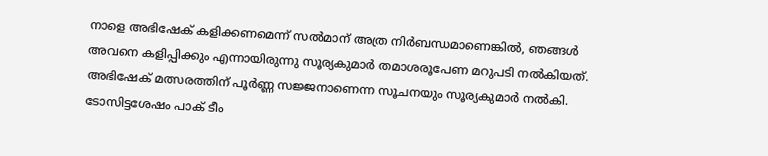നാളെ അഭിഷേക് കളിക്കണമെന്ന് സല്‍മാന് അത്ര നിര്‍ബന്ധമാണെങ്കില്‍, ഞങ്ങള്‍ അവനെ കളിപ്പിക്കും എന്നായിരുന്നു സൂര്യകുമാര്‍ തമാശരൂപേണ മറുപടി നല്‍കിയത്. അഭിഷേക് മത്സരത്തിന് പൂര്‍ണ്ണ സജ്ജനാണെന്ന സൂചനയും സൂര്യകുമാര്‍ നല്‍കി. ടോസിട്ടശേഷം പാക് ടീം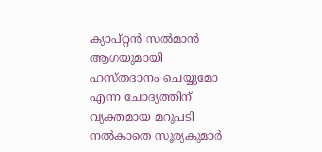ക്യാപ്റ്റന്‍ സല്‍മാന്‍ ആഗയുമായി ഹസ്തദാനം ചെയ്യുമോ എന്ന ചോദ്യത്തിന് വ്യക്തമായ മറുപടി നല്‍കാതെ സൂര്യകുമാര്‍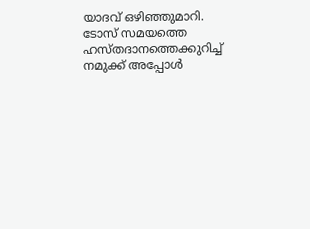യാദവ് ഒഴിഞ്ഞുമാറി. ടോസ് സമയത്തെ ഹസ്തദാനത്തെക്കുറിച്ച് നമുക്ക് അപ്പോള്‍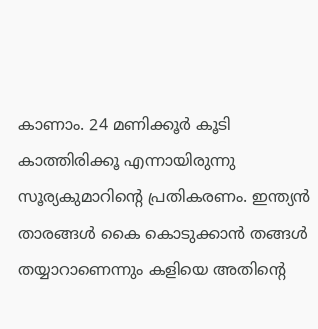കാണാം. 24 മണിക്കൂര്‍ കൂടി കാത്തിരിക്കൂ എന്നായിരുന്നു സൂര്യകുമാറിന്റെ പ്രതികരണം. ഇന്ത്യന്‍ താരങ്ങള്‍ കൈ കൊടുക്കാന്‍ തങ്ങള്‍ തയ്യാറാണെന്നും കളിയെ അതിന്റെ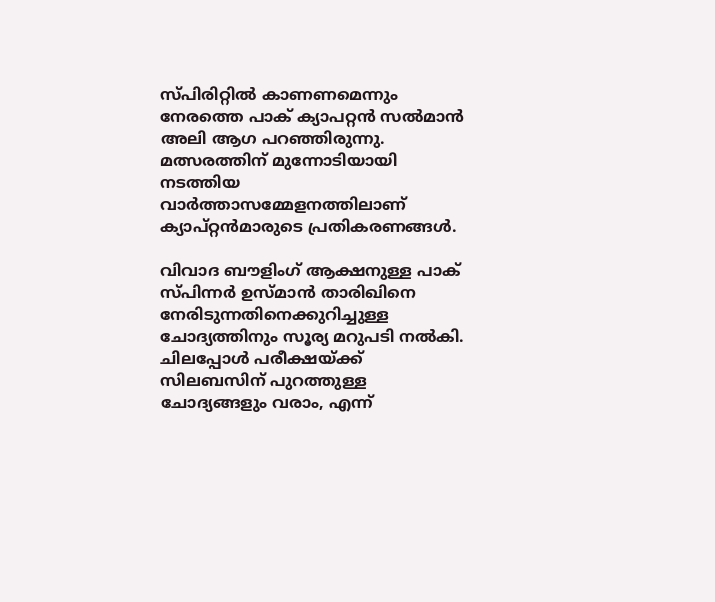സ്പിരിറ്റില്‍ കാണണമെന്നും നേരത്തെ പാക് ക്യാപറ്റന്‍ സല്‍മാന്‍ അലി ആഗ പറഞ്ഞിരുന്നു. മത്സരത്തിന് മുന്നോടിയായി നടത്തിയ വാര്‍ത്താസമ്മേളനത്തിലാണ് ക്യാപ്റ്റന്‍മാരുടെ പ്രതികരണങ്ങള്‍.

വിവാദ ബൗളിംഗ് ആക്ഷനുള്ള പാക് സ്പിന്നര്‍ ഉസ്മാന്‍ താരിഖിനെ നേരിടുന്നതിനെക്കുറിച്ചുള്ള ചോദ്യത്തിനും സൂര്യ മറുപടി നല്‍കി. ചിലപ്പോള്‍ പരീക്ഷയ്ക്ക് സിലബസിന് പുറത്തുള്ള ചോദ്യങ്ങളും വരാം, എന്ന്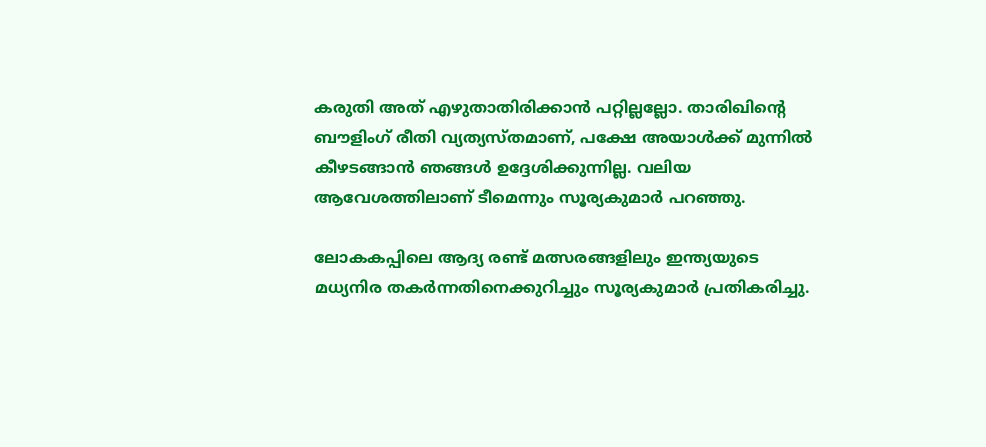കരുതി അത് എഴുതാതിരിക്കാന്‍ പറ്റില്ലല്ലോ. താരിഖിന്റെ ബൗളിംഗ് രീതി വ്യത്യസ്തമാണ്, പക്ഷേ അയാള്‍ക്ക് മുന്നില്‍ കീഴടങ്ങാന്‍ ഞങ്ങള്‍ ഉദ്ദേശിക്കുന്നില്ല. വലിയ ആവേശത്തിലാണ് ടീമെന്നും സൂര്യകുമാര്‍ പറഞ്ഞു.

ലോകകപ്പിലെ ആദ്യ രണ്ട് മത്സരങ്ങളിലും ഇന്ത്യയുടെ മധ്യനിര തകര്‍ന്നതിനെക്കുറിച്ചും സൂര്യകുമാര്‍ പ്രതികരിച്ചു.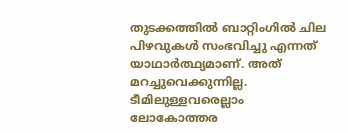തുടക്കത്തില്‍ ബാറ്റിംഗില്‍ ചില പിഴവുകള്‍ സംഭവിച്ചു എന്നത് യാഥാര്‍ത്ഥ്യമാണ്. അത് മറച്ചുവെക്കുന്നില്ല. ടീമിലുള്ളവരെല്ലാം ലോകോത്തര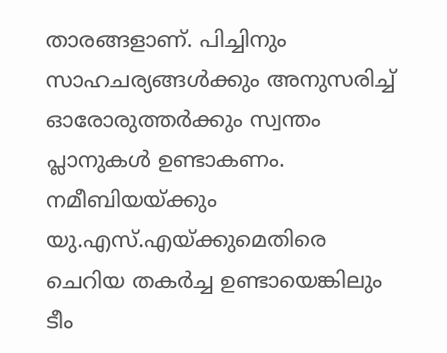താരങ്ങളാണ്. പിച്ചിനും സാഹചര്യങ്ങള്‍ക്കും അനുസരിച്ച് ഓരോരുത്തര്‍ക്കും സ്വന്തം പ്ലാനുകള്‍ ഉണ്ടാകണം. നമീബിയയ്ക്കും യു.എസ്.എയ്ക്കുമെതിരെ ചെറിയ തകര്‍ച്ച ഉണ്ടായെങ്കിലും ടീം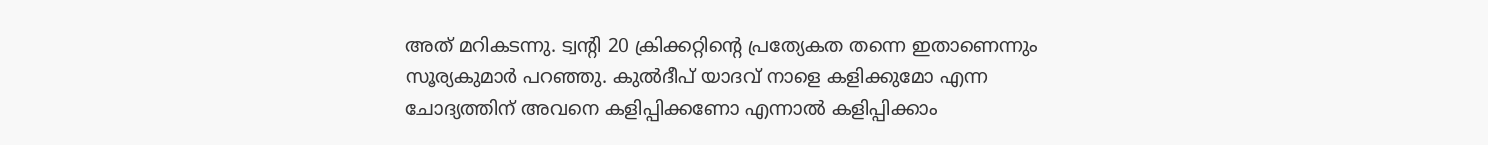അത് മറികടന്നു. ട്വന്റി 20 ക്രിക്കറ്റിന്റെ പ്രത്യേകത തന്നെ ഇതാണെന്നും സൂര്യകുമാര്‍ പറഞ്ഞു. കുല്‍ദീപ് യാദവ് നാളെ കളിക്കുമോ എന്ന ചോദ്യത്തിന് അവനെ കളിപ്പിക്കണോ എന്നാല്‍ കളിപ്പിക്കാം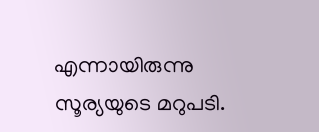എന്നായിരുന്നു സൂര്യയുടെ മറുപടി.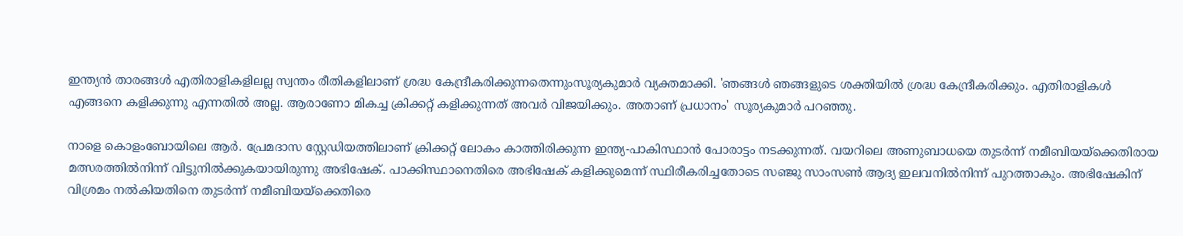ഇന്ത്യന്‍ താരങ്ങള്‍ എതിരാളികളിലല്ല സ്വന്തം രീതികളിലാണ് ശ്രദ്ധ കേന്ദ്രീകരിക്കുന്നതെന്നുംസൂര്യകുമാര്‍ വ്യക്തമാക്കി. 'ഞങ്ങള്‍ ഞങ്ങളുടെ ശക്തിയില്‍ ശ്രദ്ധ കേന്ദ്രീകരിക്കും. എതിരാളികള്‍ എങ്ങനെ കളിക്കുന്നു എന്നതില്‍ അല്ല. ആരാണോ മികച്ച ക്രിക്കറ്റ് കളിക്കുന്നത് അവര്‍ വിജയിക്കും. അതാണ് പ്രധാനം' സൂര്യകുമാര്‍ പറഞ്ഞു.

നാളെ കൊളംബോയിലെ ആര്‍. പ്രേമദാസ സ്റ്റേഡിയത്തിലാണ് ക്രിക്കറ്റ് ലോകം കാത്തിരിക്കുന്ന ഇന്ത്യ-പാകിസ്ഥാന്‍ പോരാട്ടം നടക്കുന്നത്. വയറിലെ അണുബാധയെ തുടര്‍ന്ന് നമീബിയയ്ക്കെതിരായ മത്സരത്തില്‍നിന്ന് വിട്ടുനില്‍ക്കുകയായിരുന്നു അഭിഷേക്. പാക്കിസ്ഥാനെതിരെ അഭിഷേക് കളിക്കുമെന്ന് സ്ഥിരീകരിച്ചതോടെ സഞ്ജു സാംസണ്‍ ആദ്യ ഇലവനില്‍നിന്ന് പുറത്താകും. അഭിഷേകിന് വിശ്രമം നല്‍കിയതിനെ തുടര്‍ന്ന് നമീബിയയ്ക്കെതിരെ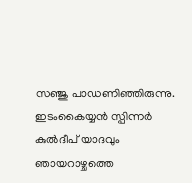സഞ്ജു പാഡണിഞ്ഞിരുന്നു. ഇടംകൈയ്യന്‍ സ്പിന്നര്‍ കുല്‍ദീപ് യാദവും ഞായറാഴ്ചത്തെ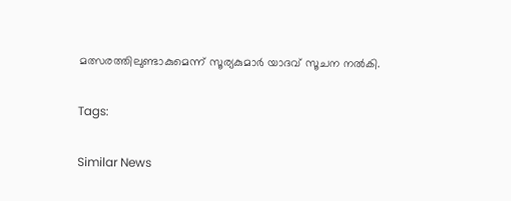മത്സരത്തിലുണ്ടാകുമെന്ന് സൂര്യകുമാര്‍ യാദവ് സൂചന നല്‍കി.

Tags:

Similar News